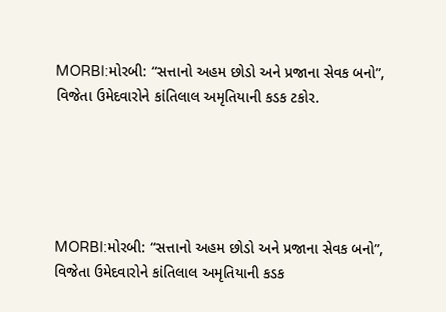MORBI:મોરબી: “સત્તાનો અહમ છોડો અને પ્રજાના સેવક બનો”, વિજેતા ઉમેદવારોને કાંતિલાલ અમૃતિયાની કડક ટકોર.





MORBI:મોરબી: “સત્તાનો અહમ છોડો અને પ્રજાના સેવક બનો”, વિજેતા ઉમેદવારોને કાંતિલાલ અમૃતિયાની કડક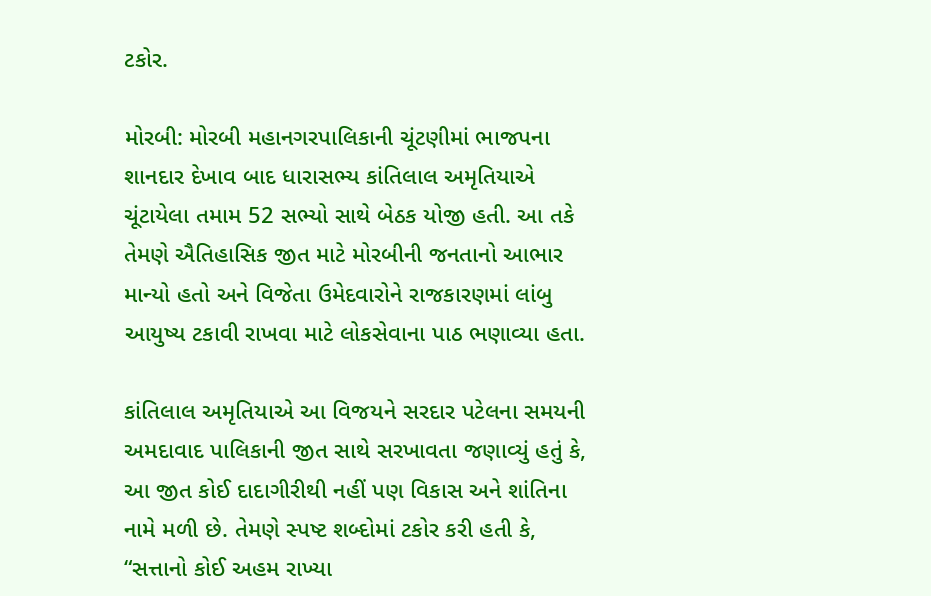ટકોર.

મોરબી: મોરબી મહાનગરપાલિકાની ચૂંટણીમાં ભાજપના શાનદાર દેખાવ બાદ ધારાસભ્ય કાંતિલાલ અમૃતિયાએ ચૂંટાયેલા તમામ 52 સભ્યો સાથે બેઠક યોજી હતી. આ તકે તેમણે ઐતિહાસિક જીત માટે મોરબીની જનતાનો આભાર માન્યો હતો અને વિજેતા ઉમેદવારોને રાજકારણમાં લાંબુ આયુષ્ય ટકાવી રાખવા માટે લોકસેવાના પાઠ ભણાવ્યા હતા.

કાંતિલાલ અમૃતિયાએ આ વિજયને સરદાર પટેલના સમયની અમદાવાદ પાલિકાની જીત સાથે સરખાવતા જણાવ્યું હતું કે, આ જીત કોઈ દાદાગીરીથી નહીં પણ વિકાસ અને શાંતિના નામે મળી છે. તેમણે સ્પષ્ટ શબ્દોમાં ટકોર કરી હતી કે, “સત્તાનો કોઈ અહમ રાખ્યા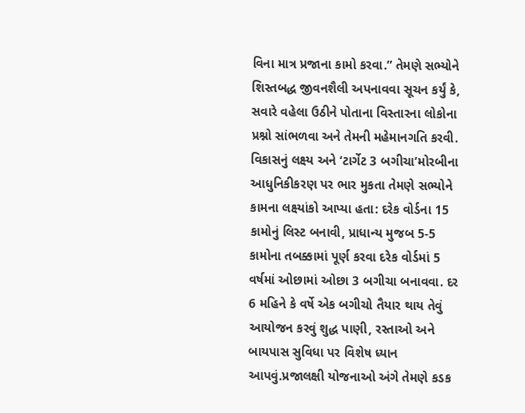વિના માત્ર પ્રજાના કામો કરવા.” તેમણે સભ્યોને શિસ્તબદ્ધ જીવનશૈલી અપનાવવા સૂચન કર્યું કે, સવારે વહેલા ઉઠીને પોતાના વિસ્તારના લોકોના પ્રશ્નો સાંભળવા અને તેમની મહેમાનગતિ કરવી.
વિકાસનું લક્ષ્ય અને ‘ટાર્ગેટ 3 બગીચા’મોરબીના આધુનિકીકરણ પર ભાર મુકતા તેમણે સભ્યોને કામના લક્ષ્યાંકો આપ્યા હતા: દરેક વોર્ડના 15 કામોનું લિસ્ટ બનાવી, પ્રાધાન્ય મુજબ 5-5 કામોના તબક્કામાં પૂર્ણ કરવા દરેક વોર્ડમાં 5 વર્ષમાં ઓછામાં ઓછા 3 બગીચા બનાવવા. દર 6 મહિને કે વર્ષે એક બગીચો તૈયાર થાય તેવું આયોજન કરવું શુદ્ધ પાણી, રસ્તાઓ અને બાયપાસ સુવિધા પર વિશેષ ધ્યાન આપવું.પ્રજાલક્ષી યોજનાઓ અંગે તેમણે કડક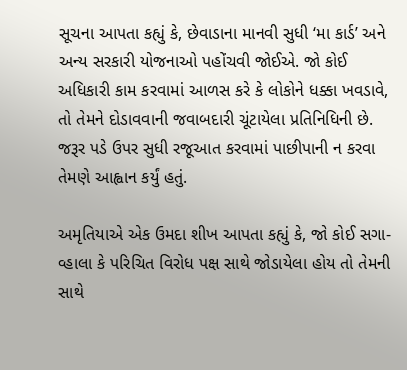સૂચના આપતા કહ્યું કે, છેવાડાના માનવી સુધી ‘મા કાર્ડ’ અને અન્ય સરકારી યોજનાઓ પહોંચવી જોઈએ. જો કોઈ અધિકારી કામ કરવામાં આળસ કરે કે લોકોને ધક્કા ખવડાવે, તો તેમને દોડાવવાની જવાબદારી ચૂંટાયેલા પ્રતિનિધિની છે. જરૂર પડે ઉપર સુધી રજૂઆત કરવામાં પાછીપાની ન કરવા તેમણે આહ્વાન કર્યું હતું.

અમૃતિયાએ એક ઉમદા શીખ આપતા કહ્યું કે, જો કોઈ સગા-વ્હાલા કે પરિચિત વિરોધ પક્ષ સાથે જોડાયેલા હોય તો તેમની સાથે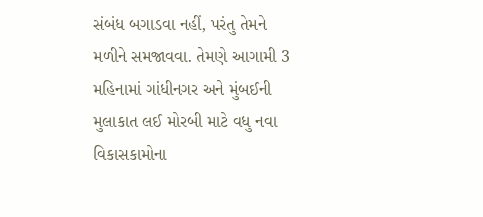સંબંધ બગાડવા નહીં, પરંતુ તેમને મળીને સમજાવવા. તેમણે આગામી 3 મહિનામાં ગાંધીનગર અને મુંબઈની મુલાકાત લઈ મોરબી માટે વધુ નવા વિકાસકામોના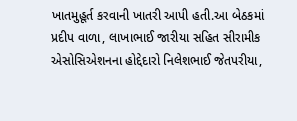ખાતમુહૂર્ત કરવાની ખાતરી આપી હતી.આ બેઠકમાં પ્રદીપ વાળા, લાખાભાઈ જારીયા સહિત સીરામીક એસોસિએશનના હોદ્દેદારો નિલેશભાઈ જેતપરીયા,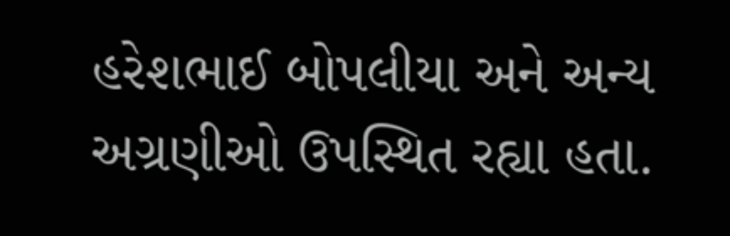હરેશભાઈ બોપલીયા અને અન્ય અગ્રણીઓ ઉપસ્થિત રહ્યા હતા.